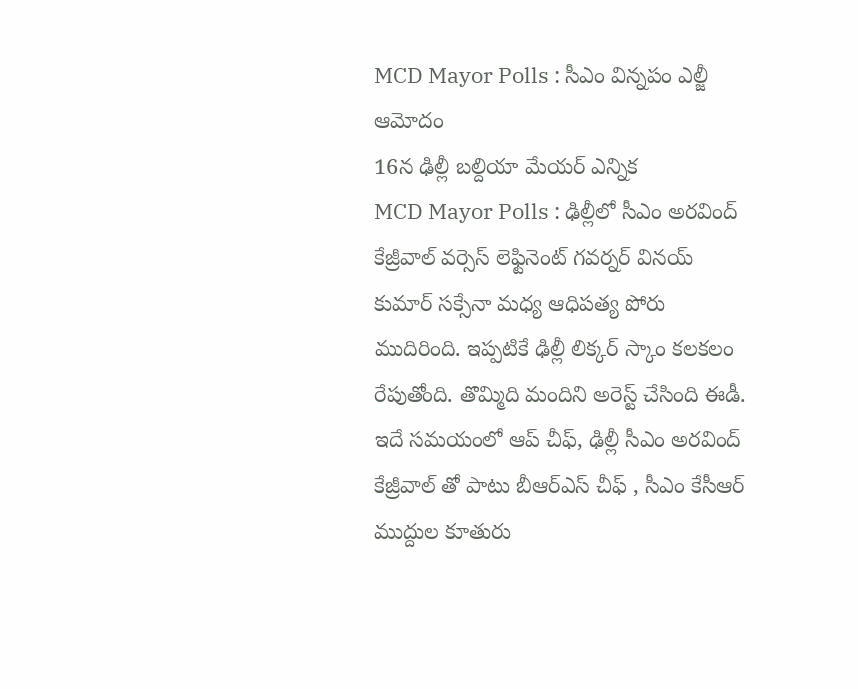MCD Mayor Polls : సీఎం విన్నపం ఎల్జీ ఆమోదం
16న ఢిల్లీ బల్దియా మేయర్ ఎన్నిక
MCD Mayor Polls : ఢిల్లీలో సీఎం అరవింద్ కేజ్రీవాల్ వర్సెస్ లెఫ్టినెంట్ గవర్నర్ వినయ్ కుమార్ సక్సేనా మధ్య ఆధిపత్య పోరు ముదిరింది. ఇప్పటికే ఢిల్లీ లిక్కర్ స్కాం కలకలం రేపుతోంది. తొమ్మిది మందిని అరెస్ట్ చేసింది ఈడీ. ఇదే సమయంలో ఆప్ చీఫ్, ఢిల్లీ సీఎం అరవింద్ కేజ్రీవాల్ తో పాటు బీఆర్ఎస్ చీఫ్ , సీఎం కేసీఆర్ ముద్దుల కూతురు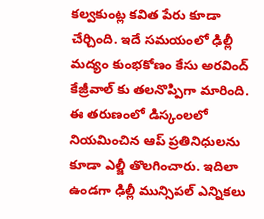కల్వకుంట్ల కవిత పేరు కూడా చేర్చింది. ఇదే సమయంలో ఢిల్లీ మద్యం కుంభకోణం కేసు అరవింద్ కేజ్రీవాల్ కు తలనొప్పిగా మారింది.
ఈ తరుణంలో డిస్కంలలో నియమించిన ఆప్ ప్రతినిధులను కూడా ఎల్జీ తొలగించారు. ఇదిలా ఉండగా ఢిల్లీ మున్సిపల్ ఎన్నికలు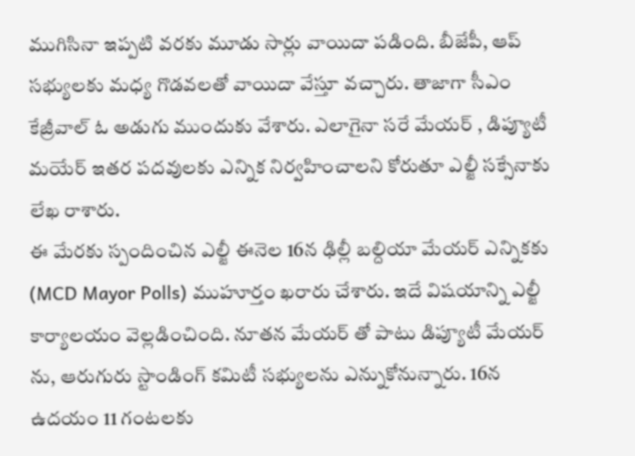ముగిసినా ఇప్పటి వరకు మూడు సార్లు వాయిదా పడింది. బీజేపీ, ఆప్ సభ్యులకు మధ్య గొడవలతో వాయిదా వేస్తూ వచ్చారు. తాజాగా సీఎం కేజ్రీవాల్ ఓ అడుగు ముందుకు వేశారు. ఎలాగైనా సరే మేయర్ , డిప్యూటీ మయేర్ ఇతర పదవులకు ఎన్నిక నిర్వహించాలని కోరుతూ ఎల్జీ సక్సేనాకు లేఖ రాశారు.
ఈ మేరకు స్పందించిన ఎల్జీ ఈనెల 16న ఢిల్లీ బల్దియా మేయర్ ఎన్నికకు (MCD Mayor Polls) ముహూర్తం ఖరారు చేశారు. ఇదే విషయాన్ని ఎల్జీ కార్యాలయం వెల్లడించింది. నూతన మేయర్ తో పాటు డిప్యూటీ మేయర్ ను, ఆరుగురు స్టాండింగ్ కమిటీ సభ్యులను ఎన్నుకోనున్నారు. 16న ఉదయం 11 గంటలకు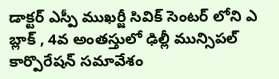డాక్టర్ ఎస్పీ ముఖర్జీ సివిక్ సెంటర్ లోని ఎ బ్లాక్ , 4వ అంతస్తులో ఢిల్లీ మున్సిపల్ కార్పొరేషన్ సమావేశం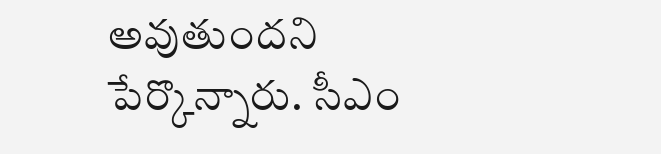అవుతుందని పేర్కొన్నారు. సీఎం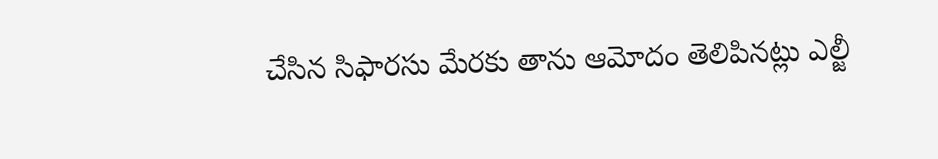చేసిన సిఫారసు మేరకు తాను ఆమోదం తెలిపినట్లు ఎల్జీ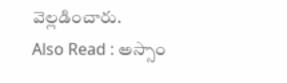వెల్లడించారు.
Also Read : అస్సాం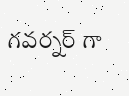గవర్నర్ గా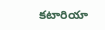కటారియా